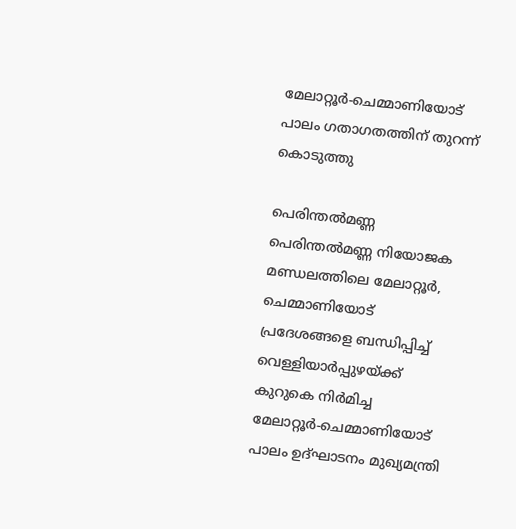മേലാറ്റൂര്‍-ചെമ്മാണിയോട് പാലം ഗതാഗതത്തിന് തുറന്ന് കൊടുത്തു

പെരിന്തല്‍മണ്ണ പെരിന്തല്‍മണ്ണ നിയോജക മണ്ഡലത്തിലെ മേലാറ്റൂര്‍, ചെമ്മാണിയോട് പ്രദേശങ്ങളെ ബന്ധിപ്പിച്ച് വെള്ളിയാര്‍പ്പുഴയ്ക്ക് കുറുകെ നിര്‍മിച്ച മേലാറ്റൂര്‍-ചെമ്മാണിയോട് പാലം ഉദ്ഘാടനം മുഖ്യമന്ത്രി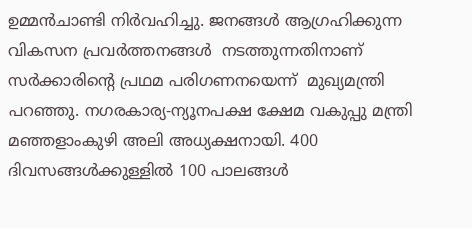ഉമ്മന്‍ചാണ്ടി നിര്‍വഹിച്ചു. ജനങ്ങള്‍ ആഗ്രഹിക്കുന്ന വികസന പ്രവര്‍ത്തനങ്ങള്‍  നടത്തുന്നതിനാണ് സര്‍ക്കാരിന്റെ പ്രഥമ പരിഗണനയെന്ന്  മുഖ്യമന്ത്രി പറഞ്ഞു. നഗരകാര്യ-ന്യൂനപക്ഷ ക്ഷേമ വകുപ്പു മന്ത്രി മഞ്ഞളാംകുഴി അലി അധ്യക്ഷനായി. 400 ദിവസങ്ങള്‍ക്കുള്ളില്‍ 100 പാലങ്ങള്‍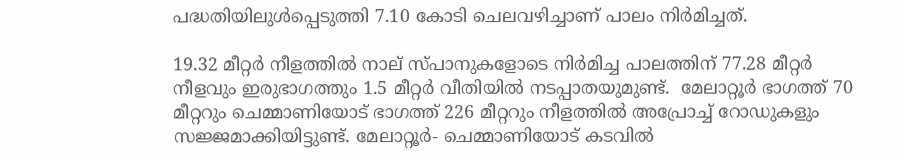പദ്ധതിയിലുള്‍പ്പെടുത്തി 7.10 കോടി ചെലവഴിച്ചാണ് പാലം നിര്‍മിച്ചത്.

19.32 മീറ്റര്‍ നീളത്തില്‍ നാല് സ്പാനുകളോടെ നിര്‍മിച്ച പാലത്തിന് 77.28 മീറ്റര്‍ നീളവും ഇരുഭാഗത്തും 1.5 മീറ്റര്‍ വീതിയില്‍ നടപ്പാതയുമുണ്ട്.  മേലാറ്റൂര്‍ ഭാഗത്ത് 70 മീറ്ററും ചെമ്മാണിയോട് ഭാഗത്ത് 226 മീറ്ററും നീളത്തില്‍ അപ്രോച്ച് റോഡുകളും സജ്ജമാക്കിയിട്ടുണ്ട്. മേലാറ്റൂര്‍- ചെമ്മാണിയോട് കടവില്‍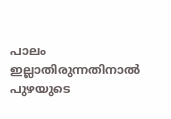പാലം ഇല്ലാതിരുന്നതിനാല്‍ പുഴയുടെ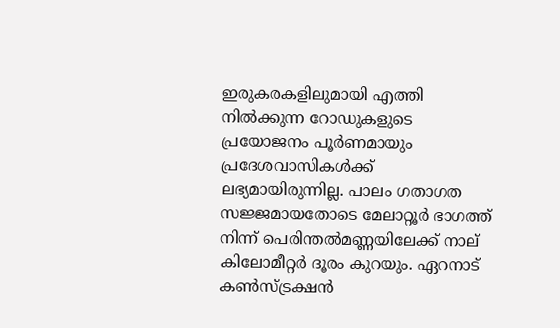ഇരുകരകളിലുമായി എത്തി നില്‍ക്കുന്ന റോഡുകളുടെ പ്രയോജനം പൂര്‍ണമായും പ്രദേശവാസികള്‍ക്ക് ലഭ്യമായിരുന്നില്ല. പാലം ഗതാഗത സജ്ജമായതോടെ മേലാറ്റൂര്‍ ഭാഗത്ത് നിന്ന് പെരിന്തല്‍മണ്ണയിലേക്ക് നാല് കിലോമീറ്റര്‍ ദൂരം കുറയും. ഏറനാട് കണ്‍സ്ട്രക്ഷന്‍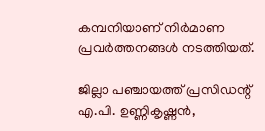കമ്പനിയാണ് നിര്‍മാണ പ്രവര്‍ത്തനങ്ങള്‍ നടത്തിയത്.

ജില്ലാ പഞ്ചായത്ത് പ്രസിഡന്റ് എ.പി. ഉണ്ണികൃഷ്ണന്‍,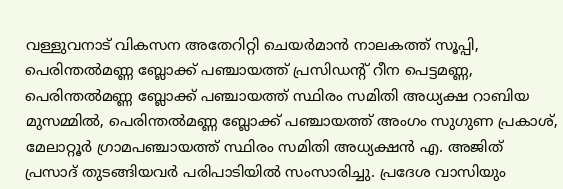വള്ളുവനാട് വികസന അതേറിറ്റി ചെയര്‍മാന്‍ നാലകത്ത് സൂപ്പി, പെരിന്തല്‍മണ്ണ ബ്ലോക്ക് പഞ്ചായത്ത് പ്രസിഡന്റ് റീന പെട്ടമണ്ണ, പെരിന്തല്‍മണ്ണ ബ്ലോക്ക് പഞ്ചായത്ത് സ്ഥിരം സമിതി അധ്യക്ഷ റാബിയ മുസമ്മില്‍, പെരിന്തല്‍മണ്ണ ബ്ലോക്ക് പഞ്ചായത്ത് അംഗം സുഗുണ പ്രകാശ്, മേലാറ്റൂര്‍ ഗ്രാമപഞ്ചായത്ത് സ്ഥിരം സമിതി അധ്യക്ഷന്‍ എ. അജിത് പ്രസാദ് തുടങ്ങിയവര്‍ പരിപാടിയില്‍ സംസാരിച്ചു. പ്രദേശ വാസിയും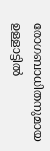രോഗബാധിതനുമായ ഉള്ളാട്ടില്‍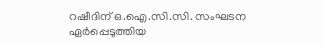റഷീദിന് ഒ.ഐ.സി.സി. സംഘടന ഏര്‍പ്പെടുത്തിയ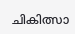ചികിത്സാ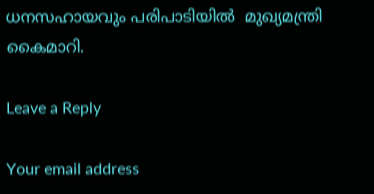ധനസഹായവും പരിപാടിയില്‍  മുഖ്യമന്ത്രി കൈമാറി.

Leave a Reply

Your email address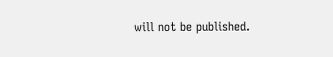will not be published.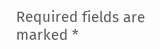Required fields are marked *